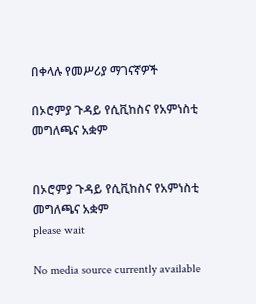በቀላሉ የመሥሪያ ማገናኛዎች

በኦሮምያ ጉዳይ የሲቪከስና የአምነስቲ መግለጫና አቋም


በኦሮምያ ጉዳይ የሲቪከስና የአምነስቲ መግለጫና አቋም
please wait

No media source currently available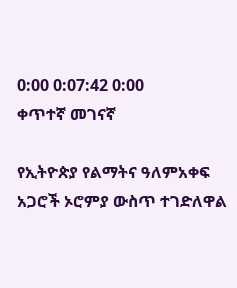0:00 0:07:42 0:00
ቀጥተኛ መገናኛ

የኢትዮጵያ የልማትና ዓለምአቀፍ አጋሮች ኦሮምያ ውስጥ ተገድለዋል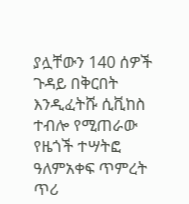ያሏቸውን 140 ሰዎች ጉዳይ በቅርበት እንዲፈትሹ ሲቪከስ ተብሎ የሚጠራው የዜጎች ተሣትፎ ዓለምአቀፍ ጥምረት ጥሪ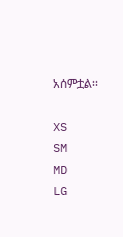አሰምቷል፡፡

XS
SM
MD
LG